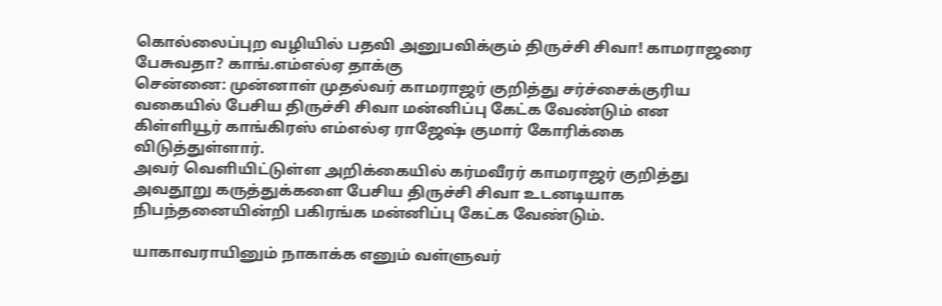கொல்லைப்புற வழியில் பதவி அனுபவிக்கும் திருச்சி சிவா! காமராஜரை பேசுவதா? காங்.எம்எல்ஏ தாக்கு
சென்னை: முன்னாள் முதல்வர் காமராஜர் குறித்து சர்ச்சைக்குரிய வகையில் பேசிய திருச்சி சிவா மன்னிப்பு கேட்க வேண்டும் என கிள்ளியூர் காங்கிரஸ் எம்எல்ஏ ராஜேஷ் குமார் கோரிக்கை விடுத்துள்ளார்.
அவர் வெளியிட்டுள்ள அறிக்கையில் கர்மவீரர் காமராஜர் குறித்து அவதூறு கருத்துக்களை பேசிய திருச்சி சிவா உடனடியாக நிபந்தனையின்றி பகிரங்க மன்னிப்பு கேட்க வேண்டும்.

யாகாவராயினும் நாகாக்க எனும் வள்ளுவர்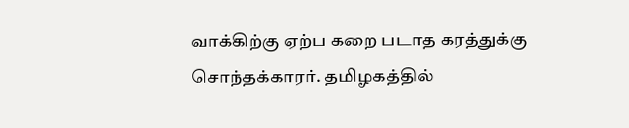வாக்கிற்கு ஏற்ப கறை படாத கரத்துக்கு சொந்தக்காரர். தமிழகத்தில்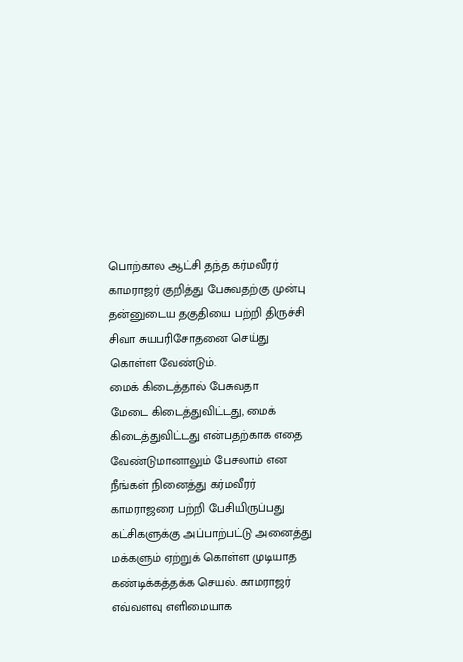பொற்கால ஆட்சி தந்த கர்மவீரர் காமராஜர் குறித்து பேசுவதற்கு முன்பு தன்னுடைய தகுதியை பற்றி திருச்சி சிவா சுயபரிசோதனை செய்து கொள்ள வேண்டும்.
மைக் கிடைத்தால் பேசுவதா
மேடை கிடைத்துவிட்டது, மைக் கிடைத்துவிட்டது என்பதற்காக எதை வேண்டுமானாலும் பேசலாம் என நீங்கள் நினைத்து கர்மவீரர் காமராஜரை பற்றி பேசியிருப்பது கட்சிகளுக்கு அப்பாற்பட்டு அனைத்து மக்களும் ஏற்றுக் கொள்ள முடியாத கண்டிக்கத்தக்க செயல். காமராஜர் எவ்வளவு எளிமையாக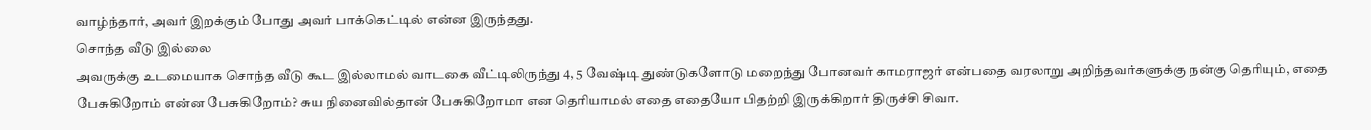வாழ்ந்தார், அவர் இறக்கும் போது அவர் பாக்கெட்டில் என்ன இருந்தது.
சொந்த வீடு இல்லை
அவருக்கு உடமையாக சொந்த வீடு கூட இல்லாமல் வாடகை வீட்டிலிருந்து 4, 5 வேஷ்டி துண்டுகளோடு மறைந்து போனவர் காமராஜர் என்பதை வரலாறு அறிந்தவர்களுக்கு நன்கு தெரியும், எதை பேசுகிறோம் என்ன பேசுகிறோம்? சுய நினைவில்தான் பேசுகிறோமா என தெரியாமல் எதை எதையோ பிதற்றி இருக்கிறார் திருச்சி சிவா.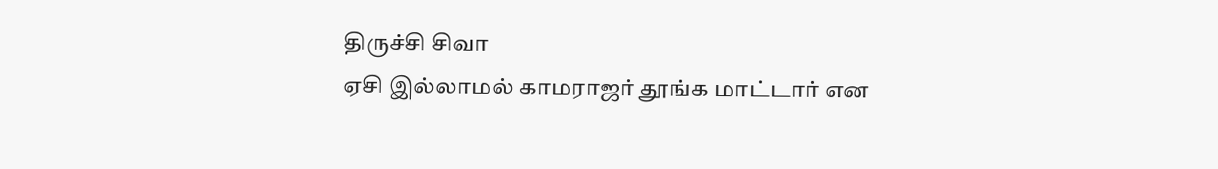திருச்சி சிவா
ஏசி இல்லாமல் காமராஜர் தூங்க மாட்டார் என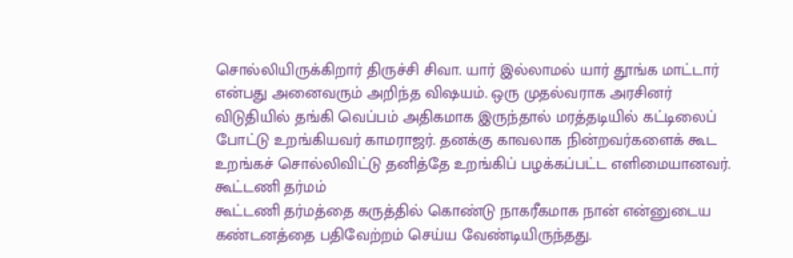சொல்லியிருக்கிறார் திருச்சி சிவா. யார் இல்லாமல் யார் தூங்க மாட்டார் என்பது அனைவரும் அறிந்த விஷயம். ஒரு முதல்வராக அரசினர் விடுதியில் தங்கி வெப்பம் அதிகமாக இருந்தால் மரத்தடியில் கட்டிலைப் போட்டு உறங்கியவர் காமராஜர். தனக்கு காவலாக நின்றவர்களைக் கூட உறங்கச் சொல்லிவிட்டு தனித்தே உறங்கிப் பழக்கப்பட்ட எளிமையானவர்.
கூட்டணி தர்மம்
கூட்டணி தர்மத்தை கருத்தில் கொண்டு நாகரீகமாக நான் என்னுடைய கண்டனத்தை பதிவேற்றம் செய்ய வேண்டியிருந்தது.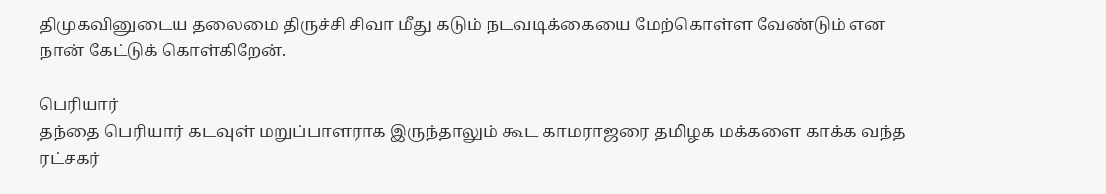திமுகவினுடைய தலைமை திருச்சி சிவா மீது கடும் நடவடிக்கையை மேற்கொள்ள வேண்டும் என நான் கேட்டுக் கொள்கிறேன்.

பெரியார்
தந்தை பெரியார் கடவுள் மறுப்பாளராக இருந்தாலும் கூட காமராஜரை தமிழக மக்களை காக்க வந்த ரட்சகர்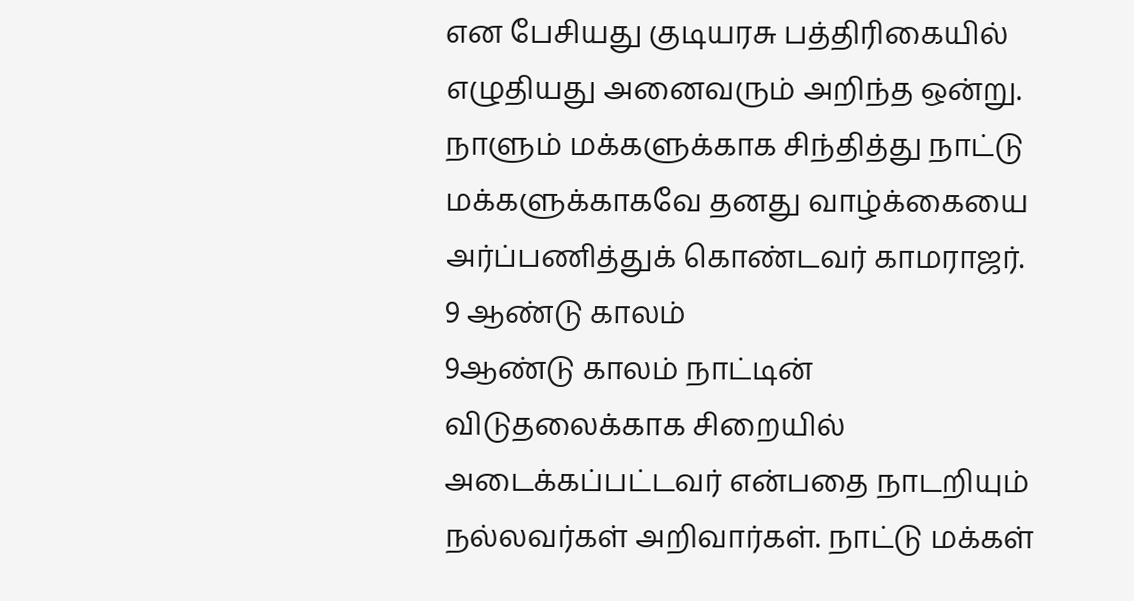என பேசியது குடியரசு பத்திரிகையில் எழுதியது அனைவரும் அறிந்த ஒன்று. நாளும் மக்களுக்காக சிந்தித்து நாட்டு மக்களுக்காகவே தனது வாழ்க்கையை அர்ப்பணித்துக் கொண்டவர் காமராஜர்.
9 ஆண்டு காலம்
9ஆண்டு காலம் நாட்டின் விடுதலைக்காக சிறையில் அடைக்கப்பட்டவர் என்பதை நாடறியும் நல்லவர்கள் அறிவார்கள். நாட்டு மக்கள்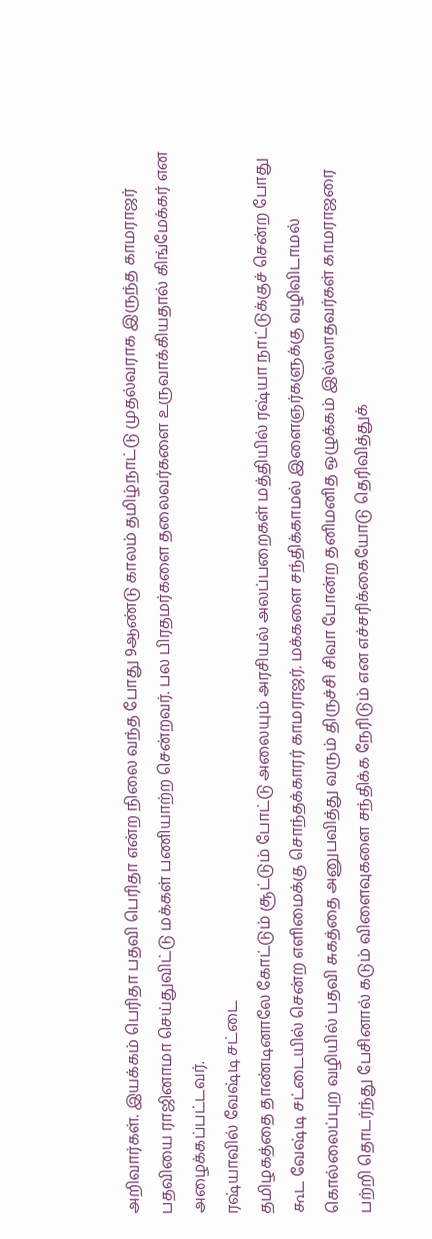அறிவார்கள். இயக்கம் பெரிதா பதவி பெரிதா என்ற நிலை வந்த போது 9ஆண்டு காலம் தமிழ்நாட்டு முதல்வராக இருந்த காமராஜர் பதவியை ராஜினாமா செய்துவிட்டு மக்கள் பணியாற்ற சென்றவர். பல பிரதமர்களை தலைவர்களை உருவாக்கியதால் கிங்மேக்கர் என அழைக்கப்பட்டவர்.
ரஷ்யாவில் வேஷ்டி சட்டை
தமிழகத்தை தாண்டினாலே கோட்டும் சூட்டும் போட்டு அலையும் அரசியல் அலப்பறைகள் மத்தியில் ரஷ்யா நாட்டுக்குச் சென்ற போது கூட வேஷ்டி சட்டையில் சென்ற எளிமைக்கு சொந்தக்காரர் காமராஜர். மக்களை சந்திக்காமல் இளைஞர்களுக்கு வழிவிடாமல் கொல்லைப்புற வழியில் பதவி சுகத்தை அனுபவித்து வரும் திருச்சி சிவா போன்ற தனிமனித ஒழுக்கம் இல்லாதவர்கள் காமராஜரை பற்றி தொடர்ந்து பேசினால் கடும் விளைவுகளை சந்திக்க நேரிடும் என எச்சரிக்கையோடு தெரிவித்துக்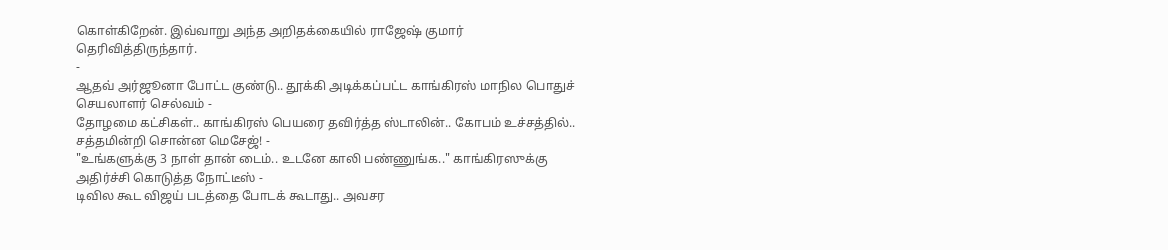கொள்கிறேன். இவ்வாறு அந்த அறிதக்கையில் ராஜேஷ் குமார் தெரிவித்திருந்தார்.
-
ஆதவ் அர்ஜூனா போட்ட குண்டு.. தூக்கி அடிக்கப்பட்ட காங்கிரஸ் மாநில பொதுச் செயலாளர் செல்வம் -
தோழமை கட்சிகள்.. காங்கிரஸ் பெயரை தவிர்த்த ஸ்டாலின்.. கோபம் உச்சத்தில்.. சத்தமின்றி சொன்ன மெசேஜ்! -
"உங்களுக்கு 3 நாள் தான் டைம்.. உடனே காலி பண்ணுங்க.." காங்கிரஸுக்கு அதிர்ச்சி கொடுத்த நோட்டீஸ் -
டிவில கூட விஜய் படத்தை போடக் கூடாது.. அவசர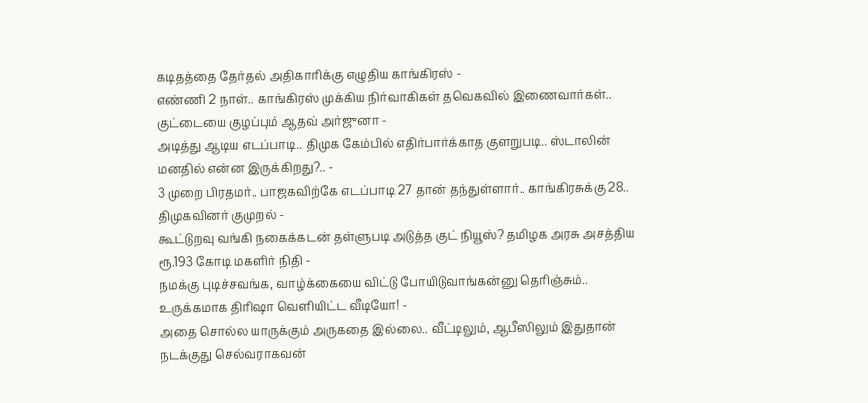கடிதத்தை தேர்தல் அதிகாரிக்கு எழுதிய காங்கிரஸ் -
எண்ணி 2 நாள்.. காங்கிரஸ் முக்கிய நிர்வாகிகள் தவெகவில் இணைவார்கள்.. குட்டையை குழப்பும் ஆதவ் அர்ஜுனா -
அடித்து ஆடிய எடப்பாடி.. திமுக கேம்பில் எதிர்பார்க்காத குளறுபடி.. ஸ்டாலின் மனதில் என்ன இருக்கிறது?.. -
3 முறை பிரதமர்.. பாஜகவிற்கே எடப்பாடி 27 தான் தந்துள்ளார்.. காங்கிரசுக்கு 28.. திமுகவினர் குமுறல் -
கூட்டுறவு வங்கி நகைக்கடன் தள்ளுபடி அடுத்த குட் நியூஸ்? தமிழக அரசு அசத்திய ரூ.193 கோடி மகளிர் நிதி -
நமக்கு புடிச்சவங்க, வாழ்க்கையை விட்டு போயிடுவாங்கன்னு தெரிஞ்சும்.. உருக்கமாக திரிஷா வெளியிட்ட வீடியோ! -
அதை சொல்ல யாருக்கும் அருகதை இல்லை.. வீட்டிலும், ஆபீஸிலும் இதுதான் நடக்குது செல்வராகவன்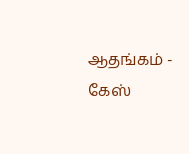ஆதங்கம் -
கேஸ்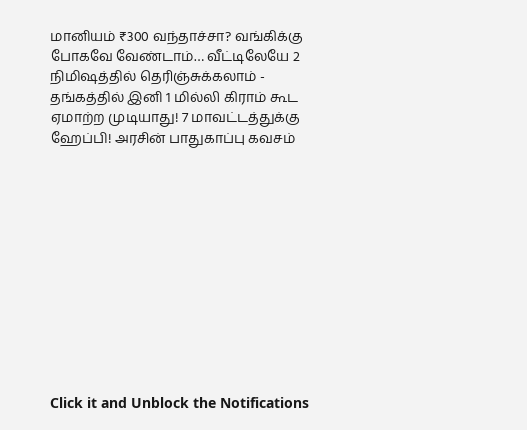மானியம் ₹300 வந்தாச்சா? வங்கிக்கு போகவே வேண்டாம்… வீட்டிலேயே 2 நிமிஷத்தில் தெரிஞ்சுக்கலாம் -
தங்கத்தில் இனி 1 மில்லி கிராம் கூட ஏமாற்ற முடியாது! 7 மாவட்டத்துக்கு ஹேப்பி! அரசின் பாதுகாப்பு கவசம்












Click it and Unblock the Notifications